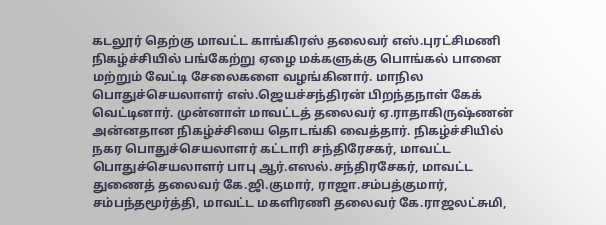கடலூர் தெற்கு மாவட்ட காங்கிரஸ் தலைவர் எஸ்.புரட்சிமணி நிகழ்ச்சியில் பங்கேற்று ஏழை மக்களுக்கு பொங்கல் பானை மற்றும் வேட்டி சேலைகளை வழங்கினார். மாநில பொதுச்செயலாளர் எஸ்.ஜெயச்சந்திரன் பிறந்தநாள் கேக் வெட்டினார். முன்னாள் மாவட்டத் தலைவர் ஏ.ராதாகிருஷ்ணன் அன்னதான நிகழ்ச்சியை தொடங்கி வைத்தார். நிகழ்ச்சியில் நகர பொதுச்செயலாளர் கட்டாரி சந்திரேசகர், மாவட்ட பொதுச்செயலாளர் பாபு ஆர்.எஸல்.சந்திரசேகர், மாவட்ட துணைத் தலைவர் கே.ஜி.குமார், ராஜா.சம்பத்குமார், சம்பந்தமூர்த்தி, மாவட்ட மகளிரணி தலைவர் கே.ராஜலட்சுமி,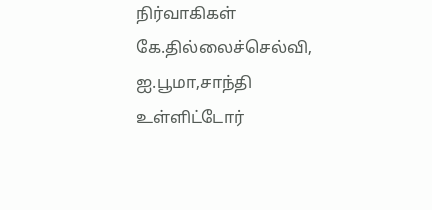நிர்வாகிகள் கே.தில்லைச்செல்வி, ஐ.பூமா,சாந்தி உள்ளிட்டோர்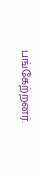பங்கேற்றனர்.